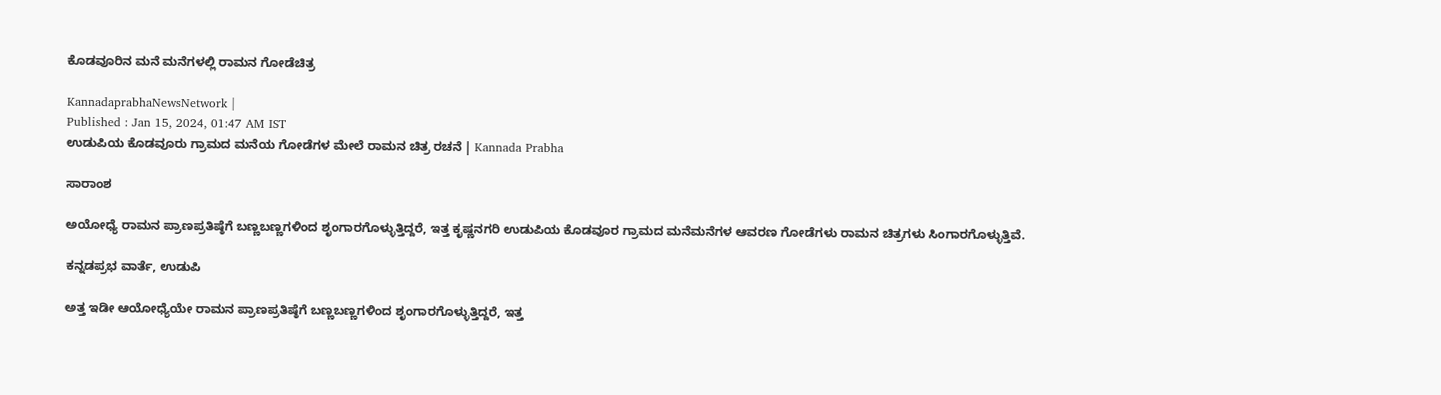ಕೊಡವೂರಿನ ಮನೆ ಮನೆಗಳಲ್ಲಿ ರಾಮನ ಗೋಡೆಚಿತ್ರ

KannadaprabhaNewsNetwork |
Published : Jan 15, 2024, 01:47 AM IST
ಉಡುಪಿಯ ಕೊಡವೂರು ಗ್ರಾಮದ ಮನೆಯ ಗೋಡೆಗಳ ಮೇಲೆ ರಾಮನ ಚಿತ್ರ ರಚನೆ | Kannada Prabha

ಸಾರಾಂಶ

ಅಯೋಧ್ಯೆ ರಾಮನ ಪ್ರಾಣಪ್ರತಿಷ್ಠೆಗೆ ಬಣ್ಣಬಣ್ಣಗಳಿಂದ ಶೃಂಗಾರಗೊಳ್ಳುತ್ತಿದ್ದರೆ, ಇತ್ತ ಕೃಷ್ಣನಗರಿ ಉಡುಪಿಯ ಕೊಡವೂರ ಗ್ರಾಮದ ಮನೆಮನೆಗಳ ಆವರಣ ಗೋಡೆಗಳು ರಾಮನ ಚಿತ್ರಗಳು ಸಿಂಗಾರಗೊಳ್ಳುತ್ತಿವೆ.

ಕನ್ನಡಪ್ರಭ ವಾರ್ತೆ, ಉಡುಪಿ

ಅತ್ತ ಇಡೀ ಆಯೋಧ್ಯೆಯೇ ರಾಮನ ಪ್ರಾಣಪ್ರತಿಷ್ಠೆಗೆ ಬಣ್ಣಬಣ್ಣಗಳಿಂದ ಶೃಂಗಾರಗೊಳ್ಳುತ್ತಿದ್ದರೆ, ಇತ್ತ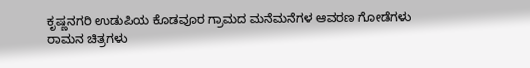ಕೃಷ್ಣನಗರಿ ಉಡುಪಿಯ ಕೊಡವೂರ ಗ್ರಾಮದ ಮನೆಮನೆಗಳ ಆವರಣ ಗೋಡೆಗಳು ರಾಮನ ಚಿತ್ರಗಳು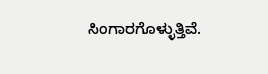ಸಿಂಗಾರಗೊಳ್ಳುತ್ತಿವೆ.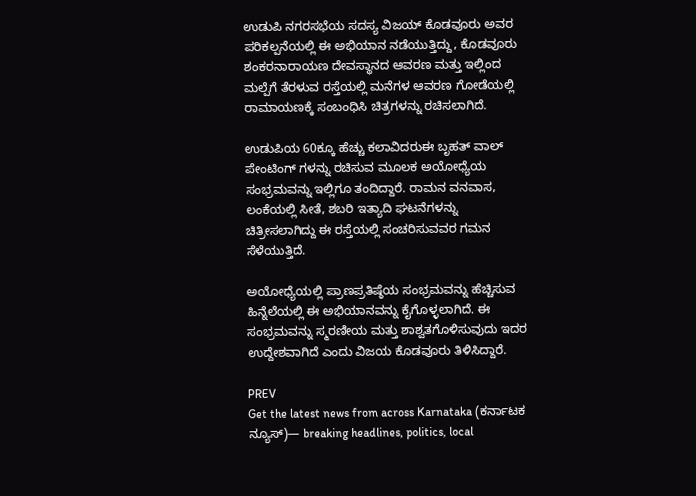ಉಡುಪಿ ನಗರಸಭೆಯ ಸದಸ್ಯ ವಿಜಯ್ ಕೊಡವೂರು ಅವರ ಪರಿಕಲ್ಪನೆಯಲ್ಲಿ ಈ ಅಭಿಯಾನ ನಡೆಯುತ್ತಿದ್ದು, ಕೊಡವೂರು ಶಂಕರನಾರಾಯಣ ದೇವಸ್ಥಾನದ ಆವರಣ ಮತ್ತು ಇಲ್ಲಿಂದ ಮಲ್ಪೆಗೆ ತೆರಳುವ ರಸ್ತೆಯಲ್ಲಿ ಮನೆಗಳ ಆವರಣ ಗೋಡೆಯಲ್ಲಿ ರಾಮಾಯಣಕ್ಕೆ ಸಂಬಂಧಿಸಿ ಚಿತ್ರಗಳನ್ನು ರಚಿಸಲಾಗಿದೆ.

ಉಡುಪಿಯ 60ಕ್ಕೂ ಹೆಚ್ಚು ಕಲಾವಿದರುಈ ಬೃಹತ್ ವಾಲ್ ಪೇಂಟಿಂಗ್ ಗಳನ್ನು ರಚಿಸುವ ಮೂಲಕ ಅಯೋಧ್ಯೆಯ ಸಂಭ್ರಮವನ್ನು ಇಲ್ಲಿಗೂ ತಂದಿದ್ದಾರೆ. ರಾಮನ ವನವಾಸ, ಲಂಕೆಯಲ್ಲಿ ಸೀತೆ, ಶಬರಿ ಇತ್ಯಾದಿ ಘಟನೆಗಳನ್ನು ಚಿತ್ರೀಸಲಾಗಿದ್ದು ಈ ರಸ್ತೆಯಲ್ಲಿ ಸಂಚರಿಸುವವರ ಗಮನ ಸೆಳೆಯುತ್ತಿದೆ.

ಅಯೋಧ್ಯೆಯಲ್ಲಿ ಪ್ರಾಣಪ್ರತಿಷ್ಠೆಯ ಸಂಭ್ರಮವನ್ನು ಹೆಚ್ಚಿಸುವ ಹಿನ್ನೆಲೆಯಲ್ಲಿ ಈ ಅಭಿಯಾನವನ್ನು ಕೈಗೊಳ್ಳಲಾಗಿದೆ. ಈ ಸಂಭ್ರಮವನ್ನು ಸ್ಮರಣೀಯ ಮತ್ತು ಶಾಶ್ವತಗೊಳಿಸುವುದು ಇದರ ಉದ್ದೇಶವಾಗಿದೆ ಎಂದು ವಿಜಯ ಕೊಡವೂರು ತಿಳಿಸಿದ್ದಾರೆ.

PREV
Get the latest news from across Karnataka (ಕರ್ನಾಟಕ ನ್ಯೂಸ್)— breaking headlines, politics, local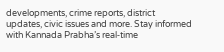developments, crime reports, district updates, civic issues and more. Stay informed with Kannada Prabha’s real‑time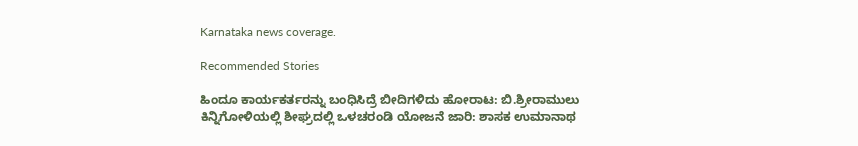Karnataka news coverage.

Recommended Stories

ಹಿಂದೂ ಕಾರ್ಯಕರ್ತರನ್ನು ಬಂಧಿಸಿದ್ರೆ ಬೀದಿಗಳಿದು ಹೋರಾಟ: ಬಿ.ಶ್ರೀರಾಮುಲು
ಕಿನ್ನಿಗೋಳಿಯಲ್ಲಿ ಶೀಘ್ರದಲ್ಲಿ ಒಳಚರಂಡಿ ಯೋಜನೆ ಜಾರಿ: ಶಾಸಕ ಉಮಾನಾಥ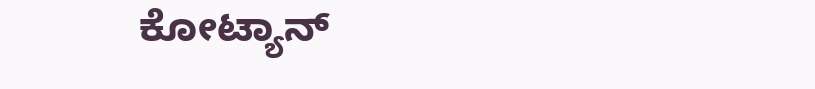ಕೋಟ್ಯಾನ್‌